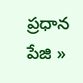ప్రధాన పేజి »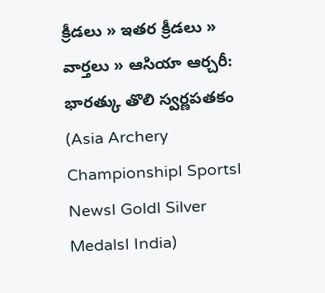క్రీడలు » ఇతర క్రీడలు » వార్తలు » ఆసియా ఆర్చరీ: భారత్కు తొలి స్వర్ణపతకం (Asia Archery ChampionshipI SportsI NewsI GoldI Silver MedalsI India)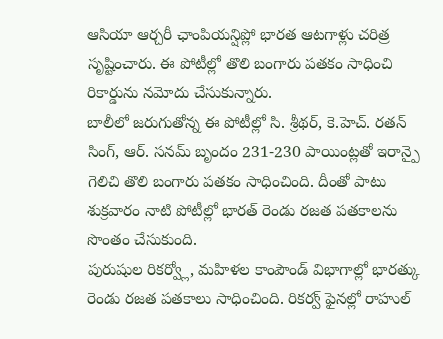ఆసియా ఆర్చరీ ఛాంపియన్షిప్లో భారత ఆటగాళ్లు చరిత్ర సృష్టించారు. ఈ పోటీల్లో తొలి బంగారు పతకం సాధించి రికార్డును నమోదు చేసుకున్నారు.
బాలీలో జరుగుతోన్న ఈ పోటీల్లో సి. శ్రీథర్, కె.హెచ్. రతన్ సింగ్, ఆర్. సనమ్ బృందం 231-230 పాయింట్లతో ఇరాన్పై గెలిచి తొలి బంగారు పతకం సాధించింది. దీంతో పాటు శుక్రవారం నాటి పోటీల్లో భారత్ రెండు రజత పతకాలను సొంతం చేసుకుంది.
పురుషుల రికర్వ్లో, మహిళల కాంపౌండ్ విభాగాల్లో భారత్కు రెండు రజత పతకాలు సాధించింది. రికర్వ్ ఫైనల్లో రాహుల్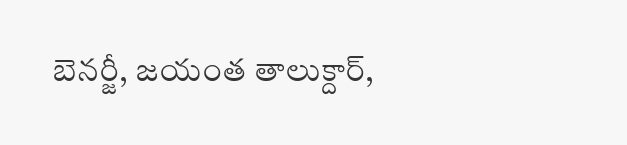బెనర్జీ, జయంత తాలుక్దార్,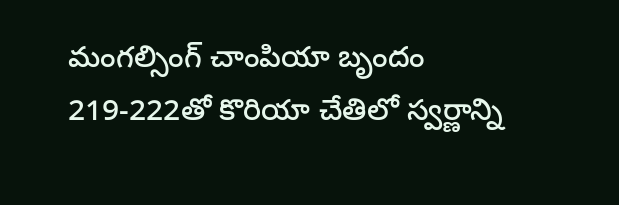మంగల్సింగ్ చాంపియా బృందం 219-222తో కొరియా చేతిలో స్వర్ణాన్ని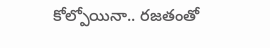కోల్పోయినా.. రజతంతో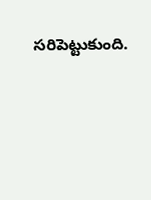సరిపెట్టుకుంది.